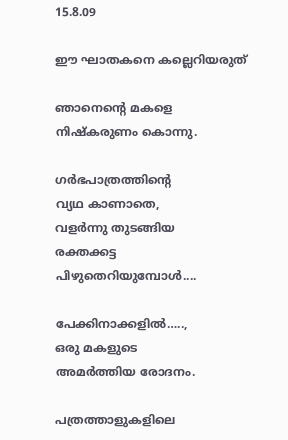15.8.09

ഈ ഘാതകനെ കല്ലെറിയരുത്

ഞാനെന്‍റെ മകളെ
നിഷ്കരുണം കൊന്നു.

ഗര്‍ഭപാത്രത്തിന്‍റെ
വ്യഥ കാണാതെ,
വളര്‍ന്നു തുടങ്ങിയ
രക്തക്കട്ട
പിഴുതെറിയുമ്പോള്‍....

പേക്കിനാക്കളില്‍…..,
ഒരു മകളുടെ
അമര്‍ത്തിയ രോദനം.

പത്രത്താളുകളിലെ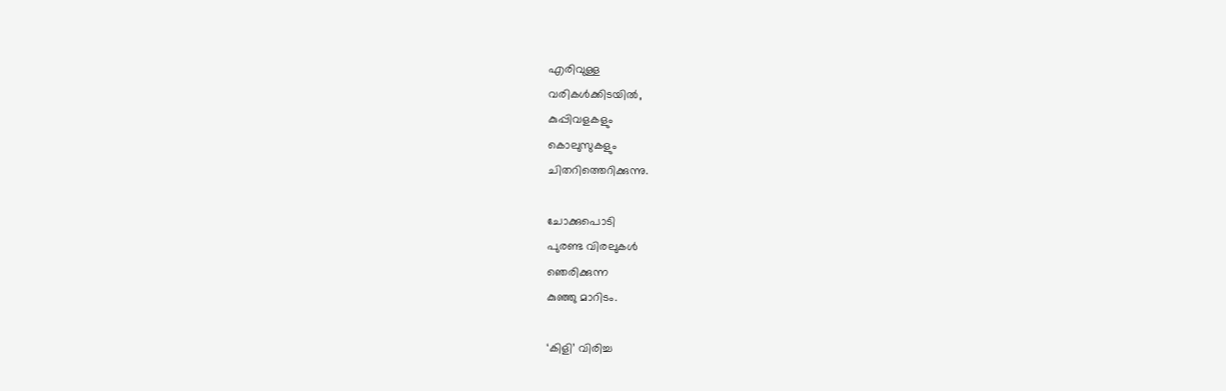എരിവുള്ള
വരികള്‍ക്കിടയില്‍,
കുപ്പിവളകളും
കൊലുസുകളും
ചിതറിത്തെറിക്കുന്നു.

ചോക്കുപൊടി
പുരണ്ട വിരലുകള്‍
ഞെരിക്കുന്ന
കുഞ്ഞു മാറിടം.

‘കിളി’ വിരിച്ച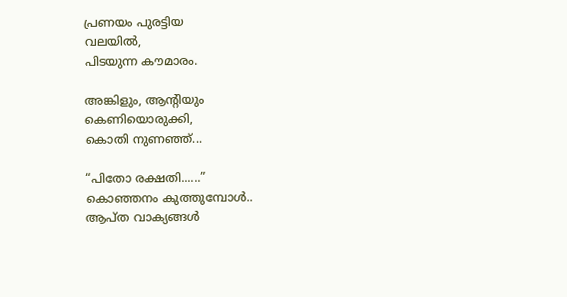പ്രണയം പുരട്ടിയ
വലയില്‍,
പിടയുന്ന കൗമാരം.

അങ്കിളും, ആന്‍റിയും
കെണിയൊരുക്കി,
കൊതി നുണഞ്ഞ്...

“പിതോ രക്ഷതി......”
കൊഞ്ഞനം കുത്തുമ്പോള്‍..
ആപ്ത വാക്യങ്ങള്‍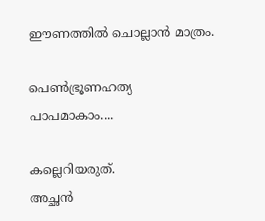ഈണത്തില്‍ ചൊല്ലാന്‍ മാത്രം.

പെണ്‍ഭ്രൂണഹത്യ
പാപമാകാം....

കല്ലെറിയരുത്.
അച്ഛന്‍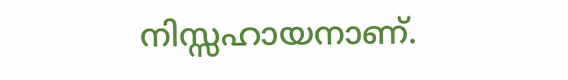നിസ്സഹായനാണ്.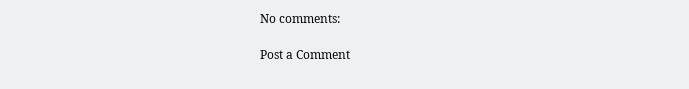No comments:

Post a Comment